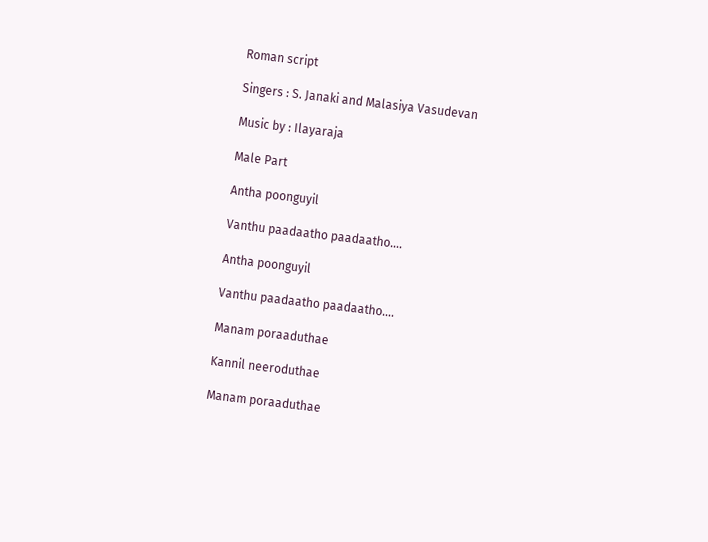Roman script

Singers : S. Janaki and Malasiya Vasudevan

Music by : Ilayaraja

Male Part

Antha poonguyil

Vanthu paadaatho paadaatho….

Antha poonguyil

Vanthu paadaatho paadaatho….

Manam poraaduthae

Kannil neeroduthae

Manam poraaduthae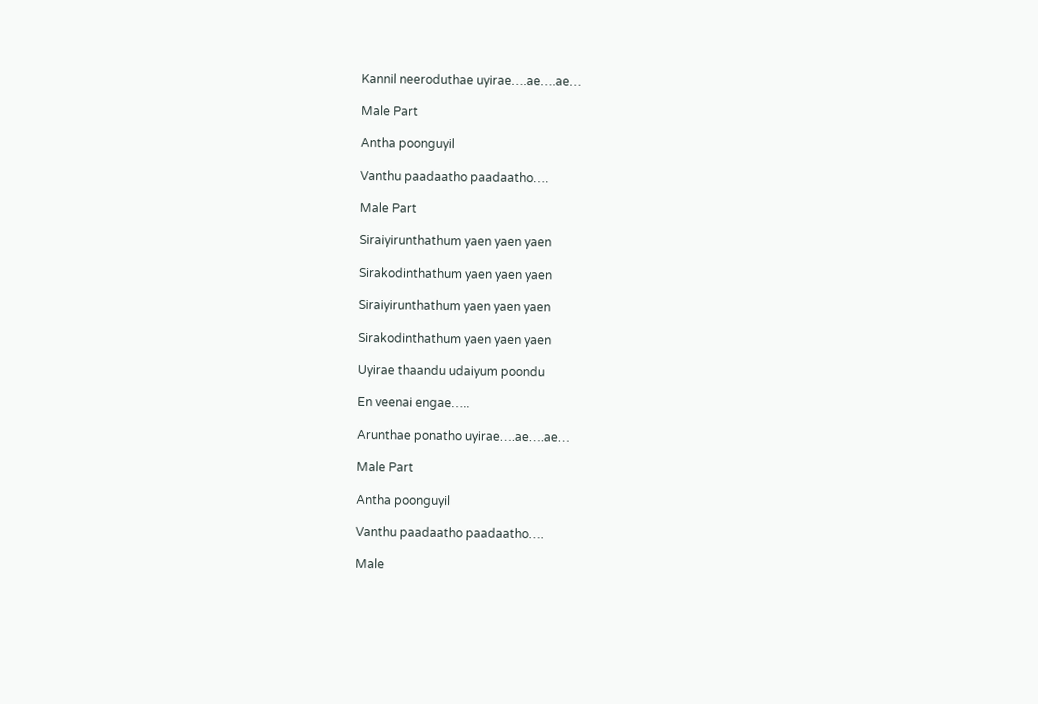Kannil neeroduthae uyirae….ae….ae…

Male Part

Antha poonguyil

Vanthu paadaatho paadaatho….

Male Part

Siraiyirunthathum yaen yaen yaen

Sirakodinthathum yaen yaen yaen

Siraiyirunthathum yaen yaen yaen

Sirakodinthathum yaen yaen yaen

Uyirae thaandu udaiyum poondu

En veenai engae…..

Arunthae ponatho uyirae….ae….ae…

Male Part

Antha poonguyil

Vanthu paadaatho paadaatho….

Male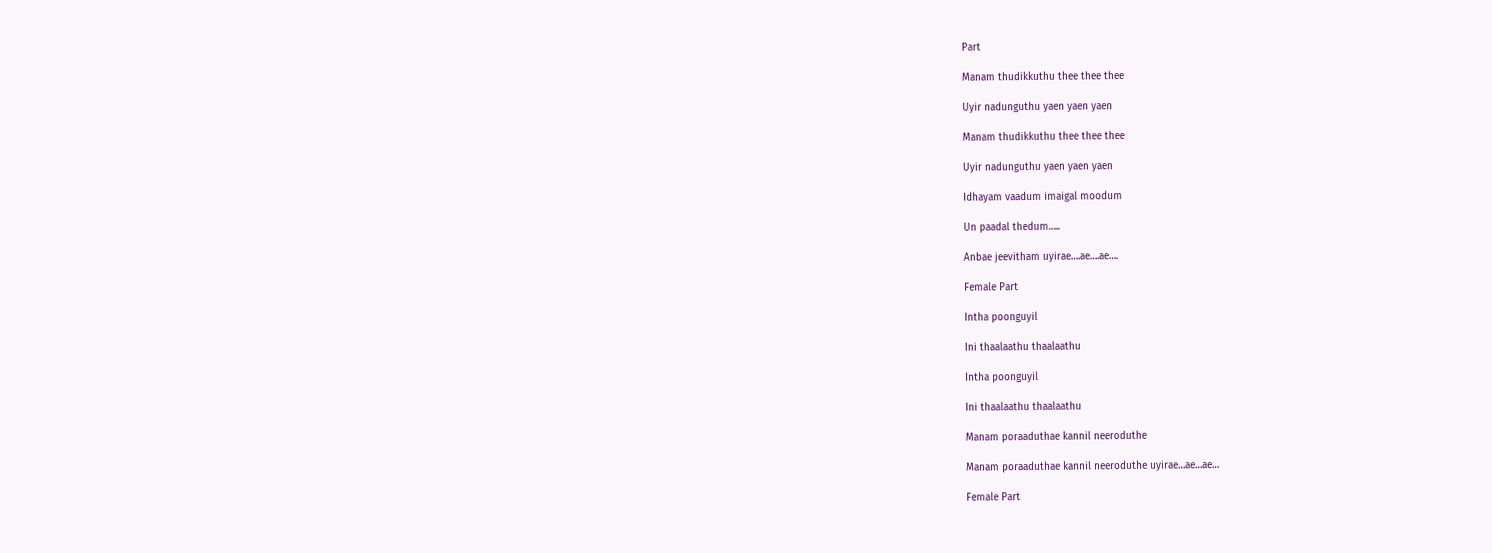Part

Manam thudikkuthu thee thee thee

Uyir nadunguthu yaen yaen yaen

Manam thudikkuthu thee thee thee

Uyir nadunguthu yaen yaen yaen

Idhayam vaadum imaigal moodum

Un paadal thedum…..

Anbae jeevitham uyirae….ae….ae….

Female Part

Intha poonguyil

Ini thaalaathu thaalaathu

Intha poonguyil

Ini thaalaathu thaalaathu

Manam poraaduthae kannil neeroduthe

Manam poraaduthae kannil neeroduthe uyirae…ae…ae…

Female Part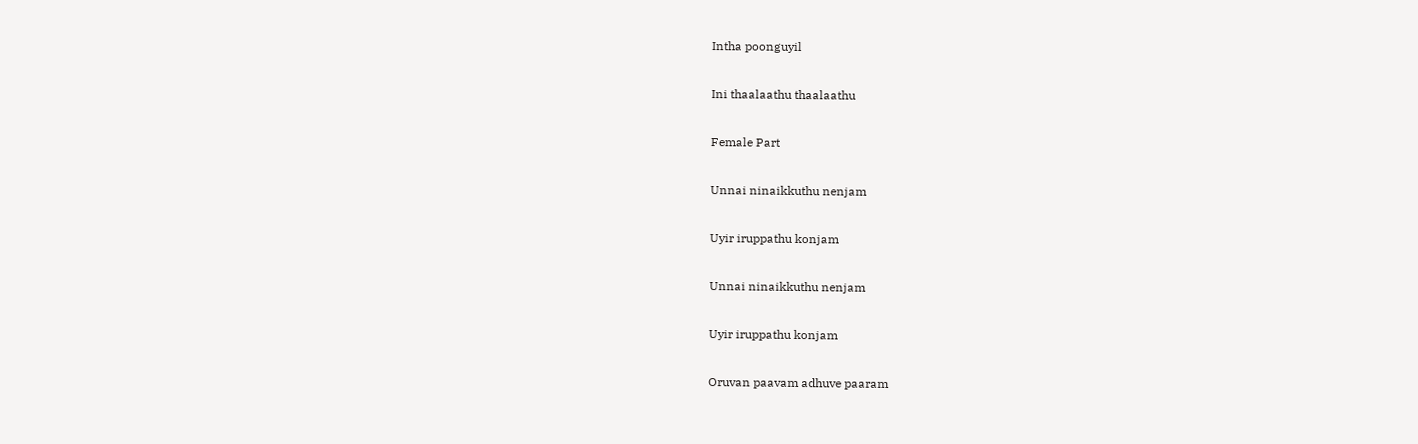Intha poonguyil

Ini thaalaathu thaalaathu

Female Part

Unnai ninaikkuthu nenjam

Uyir iruppathu konjam

Unnai ninaikkuthu nenjam

Uyir iruppathu konjam

Oruvan paavam adhuve paaram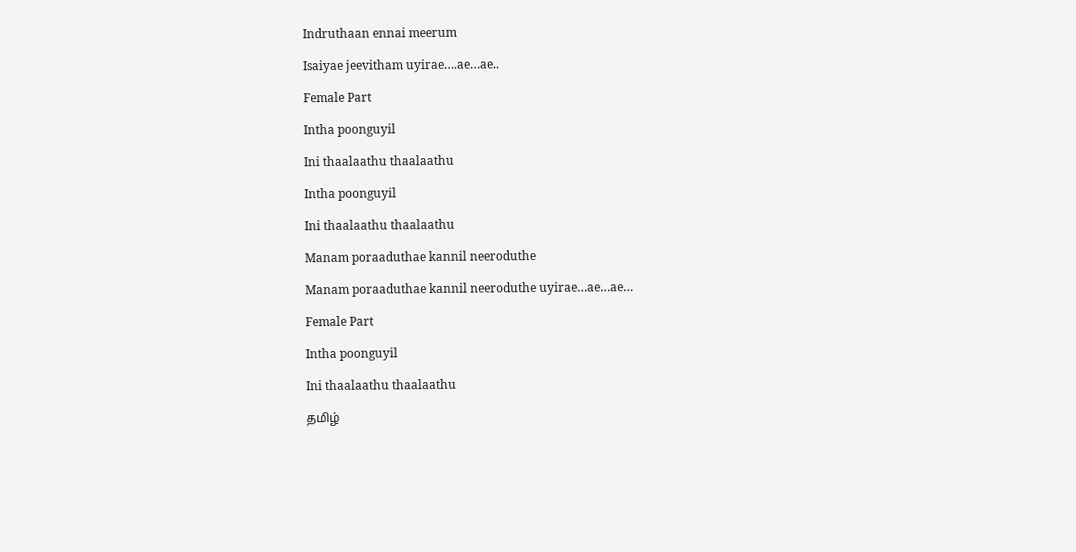Indruthaan ennai meerum

Isaiyae jeevitham uyirae….ae…ae..

Female Part

Intha poonguyil

Ini thaalaathu thaalaathu

Intha poonguyil

Ini thaalaathu thaalaathu

Manam poraaduthae kannil neeroduthe

Manam poraaduthae kannil neeroduthe uyirae…ae…ae…

Female Part

Intha poonguyil

Ini thaalaathu thaalaathu

தமிழ்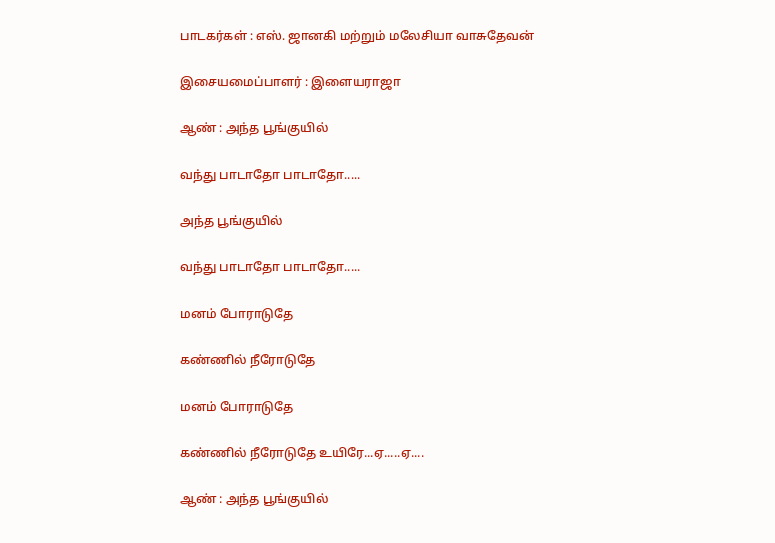பாடகர்கள் : எஸ். ஜானகி மற்றும் மலேசியா வாசுதேவன்

இசையமைப்பாளர் : இளையராஜா

ஆண் : அந்த பூங்குயில்

வந்து பாடாதோ பாடாதோ.....

அந்த பூங்குயில்

வந்து பாடாதோ பாடாதோ.....

மனம் போராடுதே

கண்ணில் நீரோடுதே

மனம் போராடுதே

கண்ணில் நீரோடுதே உயிரே...ஏ.....ஏ....

ஆண் : அந்த பூங்குயில்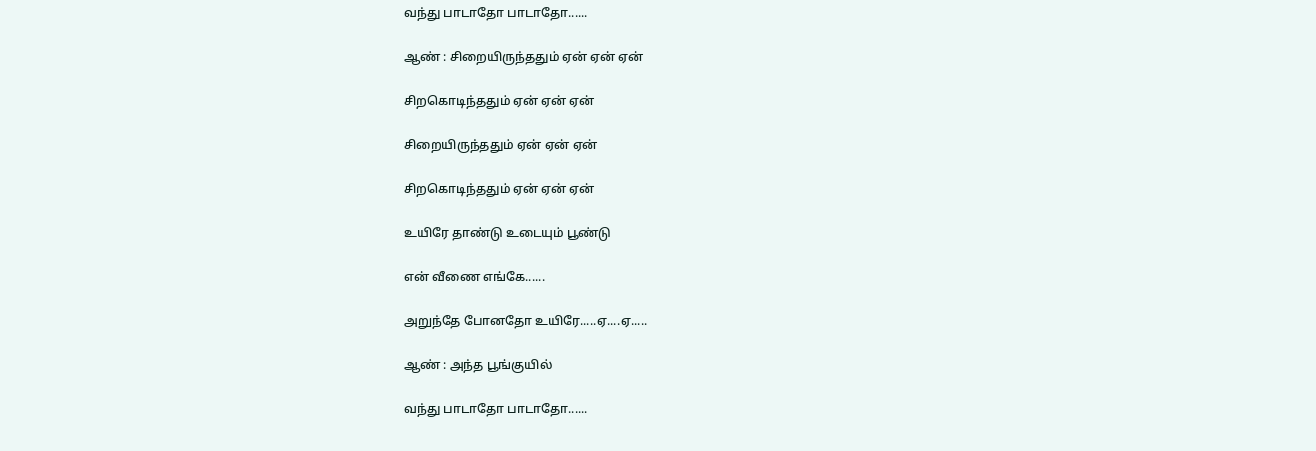வந்து பாடாதோ பாடாதோ......

ஆண் : சிறையிருந்ததும் ஏன் ஏன் ஏன்

சிறகொடிந்ததும் ஏன் ஏன் ஏன்

சிறையிருந்ததும் ஏன் ஏன் ஏன்

சிறகொடிந்ததும் ஏன் ஏன் ஏன்

உயிரே தாண்டு உடையும் பூண்டு

என் வீணை எங்கே......

அறுந்தே போனதோ உயிரே.....ஏ....ஏ.....

ஆண் : அந்த பூங்குயில்

வந்து பாடாதோ பாடாதோ......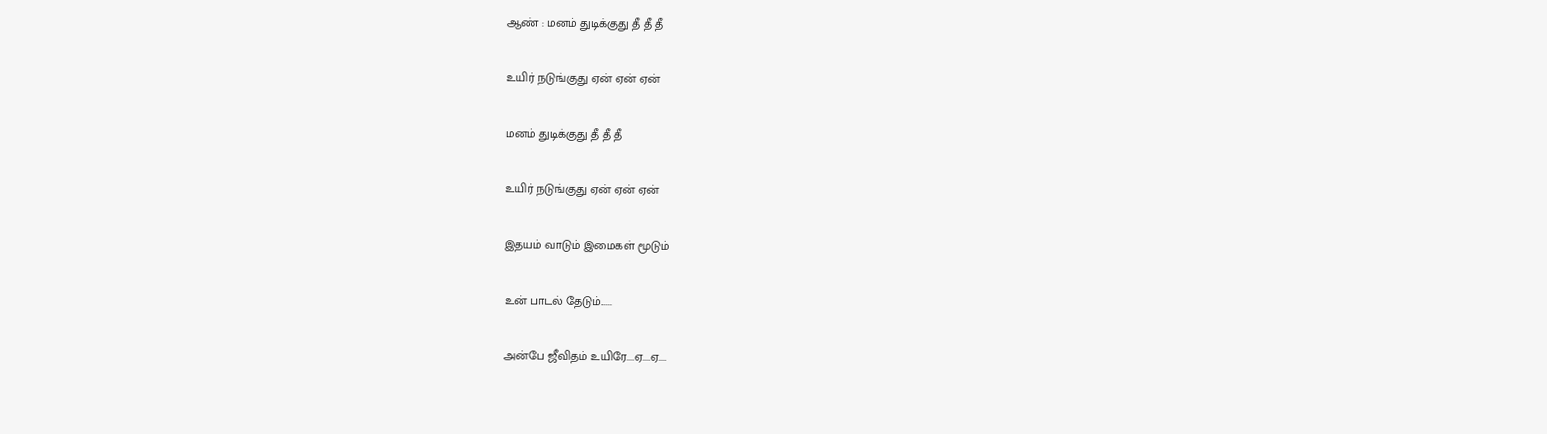ஆண் : மனம் துடிக்குது தீ தீ தீ

உயிர் நடுங்குது ஏன் ஏன் ஏன்

மனம் துடிக்குது தீ தீ தீ

உயிர் நடுங்குது ஏன் ஏன் ஏன்

இதயம் வாடும் இமைகள் மூடும்

உன் பாடல் தேடும்......

அன்பே ஜீவிதம் உயிரே....ஏ....ஏ....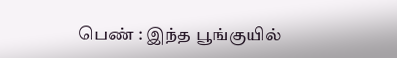பெண் : இந்த பூங்குயில்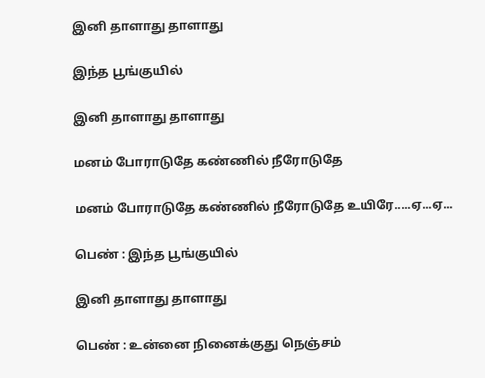இனி தாளாது தாளாது

இந்த பூங்குயில்

இனி தாளாது தாளாது

மனம் போராடுதே கண்ணில் நீரோடுதே

மனம் போராடுதே கண்ணில் நீரோடுதே உயிரே.....ஏ...ஏ...

பெண் : இந்த பூங்குயில்

இனி தாளாது தாளாது

பெண் : உன்னை நினைக்குது நெஞ்சம்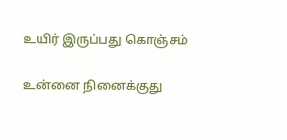உயிர் இருப்பது கொஞ்சம்

உன்னை நினைக்குது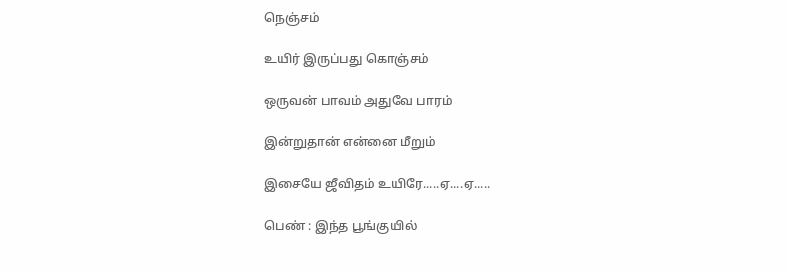நெஞ்சம்

உயிர் இருப்பது கொஞ்சம்

ஒருவன் பாவம் அதுவே பாரம்

இன்றுதான் என்னை மீறும்

இசையே ஜீவிதம் உயிரே.....ஏ....ஏ.....

பெண் : இந்த பூங்குயில்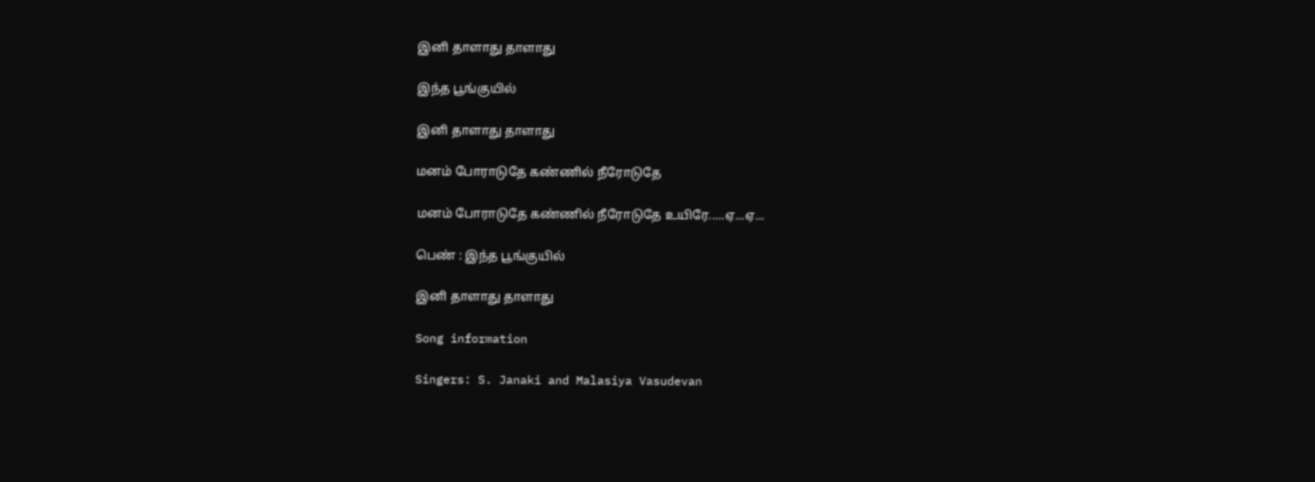இனி தாளாது தாளாது

இந்த பூங்குயில்

இனி தாளாது தாளாது

மனம் போராடுதே கண்ணில் நீரோடுதே

மனம் போராடுதே கண்ணில் நீரோடுதே உயிரே.....ஏ...ஏ...

பெண் : இந்த பூங்குயில்

இனி தாளாது தாளாது

Song information

Singers: S. Janaki and Malasiya Vasudevan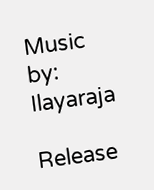Music by: Ilayaraja

Release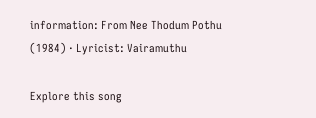information: From Nee Thodum Pothu (1984) · Lyricist: Vairamuthu

Explore this song